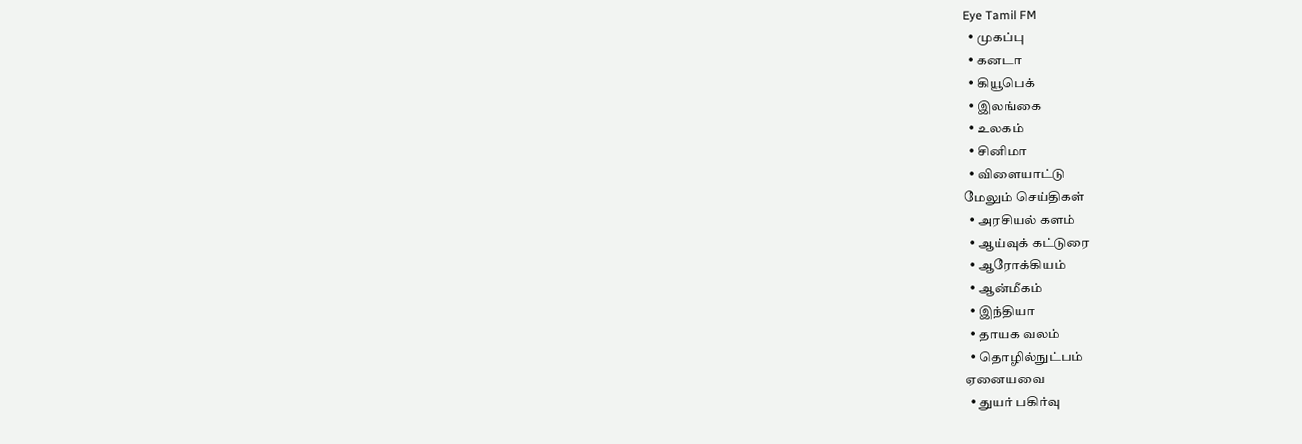Eye Tamil FM
  • முகப்பு
  • கனடா
  • கியூபெக்
  • இலங்கை
  • உலகம்
  • சினிமா
  • விளையாட்டு
மேலும் செய்திகள்
  • அரசியல் களம்
  • ஆய்வுக் கட்டுரை
  • ஆரோக்கியம்
  • ஆன்மீகம்
  • இந்தியா
  • தாயக வலம்
  • தொழில்நுட்பம்
ஏனையவை
  • துயர் பகிர்வு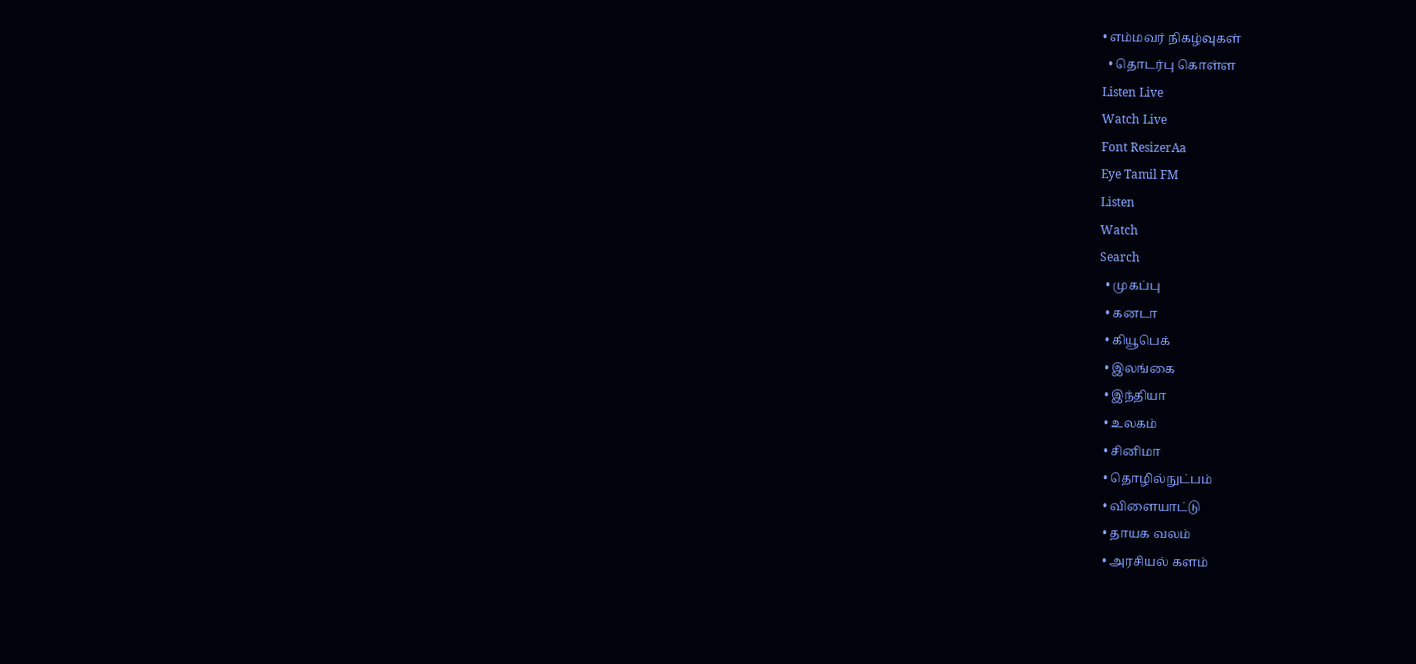• எம்மவர் நிகழ்வுகள்
  • தொடர்பு கொள்ள
Listen Live
Watch Live
Font ResizerAa
Eye Tamil FM
Listen
Watch
Search
  • முகப்பு
  • கனடா
  • கியூபெக்
  • இலங்கை
  • இந்தியா
  • உலகம்
  • சினிமா
  • தொழில்நுட்பம்
  • விளையாட்டு
  • தாயக வலம்
  • அரசியல் களம்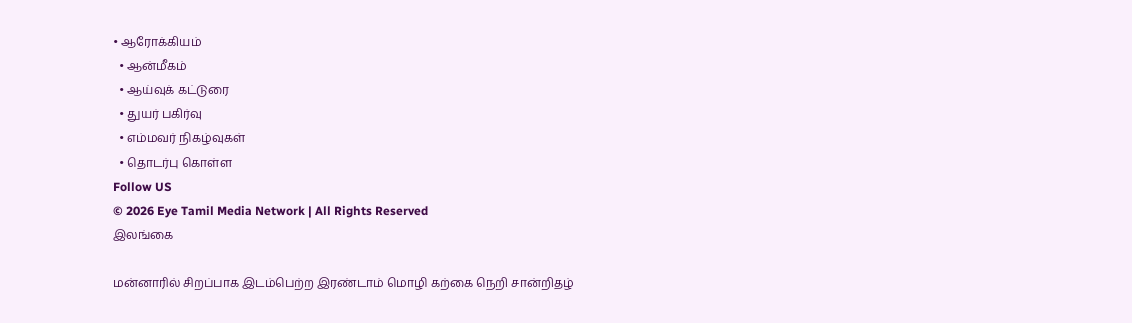• ஆரோக்கியம்
  • ஆன்மீகம்
  • ஆய்வுக் கட்டுரை
  • துயர் பகிர்வு
  • எம்மவர் நிகழ்வுகள்
  • தொடர்பு கொள்ள
Follow US
© 2026 Eye Tamil Media Network | All Rights Reserved
இலங்கை

மன்னாரில் சிறப்பாக இடம்பெற்ற இரண்டாம் மொழி கற்கை நெறி சான்றிதழ்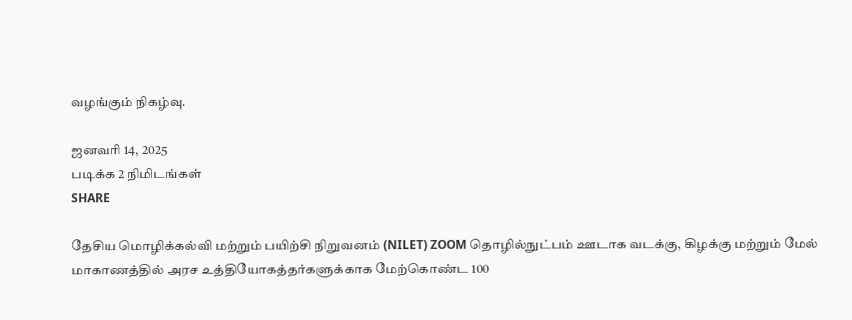வழங்கும் நிகழ்வு.

ஜனவரி 14, 2025
படிக்க 2 நிமிடங்கள்
SHARE

தேசிய மொழிக்கல்வி மற்றும் பயிற்சி நிறுவனம் (NILET) ZOOM தொழில்நுட்பம் ஊடாக வடக்கு, கிழக்கு மற்றும் மேல் மாகாணத்தில் அரச உத்தியோகத்தர்களுக்காக மேற்கொண்ட 100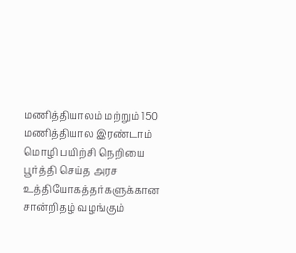மணித்தியாலம் மற்றும் 150 மணித்தியால இரண்டாம் மொழி பயிற்சி நெறியை பூர்த்தி செய்த அரச உத்தியோகத்தர்களுக்கான சான்றிதழ் வழங்கும்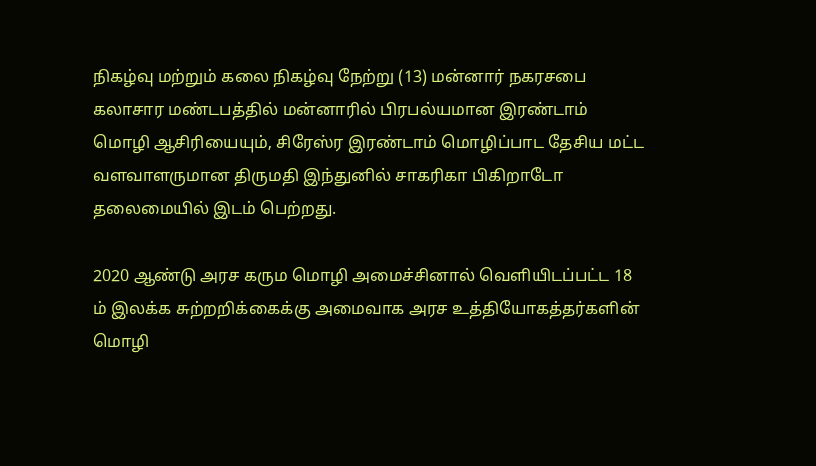நிகழ்வு மற்றும் கலை நிகழ்வு நேற்று (13) மன்னார் நகரசபை கலாசார மண்டபத்தில் மன்னாரில் பிரபல்யமான இரண்டாம் மொழி ஆசிரியையும், சிரேஸ்ர இரண்டாம் மொழிப்பாட தேசிய மட்ட வளவாளருமான திருமதி இந்துனில் சாகரிகா பிகிறாடோ தலைமையில் இடம் பெற்றது.

2020 ஆண்டு அரச கரும மொழி அமைச்சினால் வெளியிடப்பட்ட 18 ம் இலக்க சுற்றறிக்கைக்கு அமைவாக அரச உத்தியோகத்தர்களின் மொழி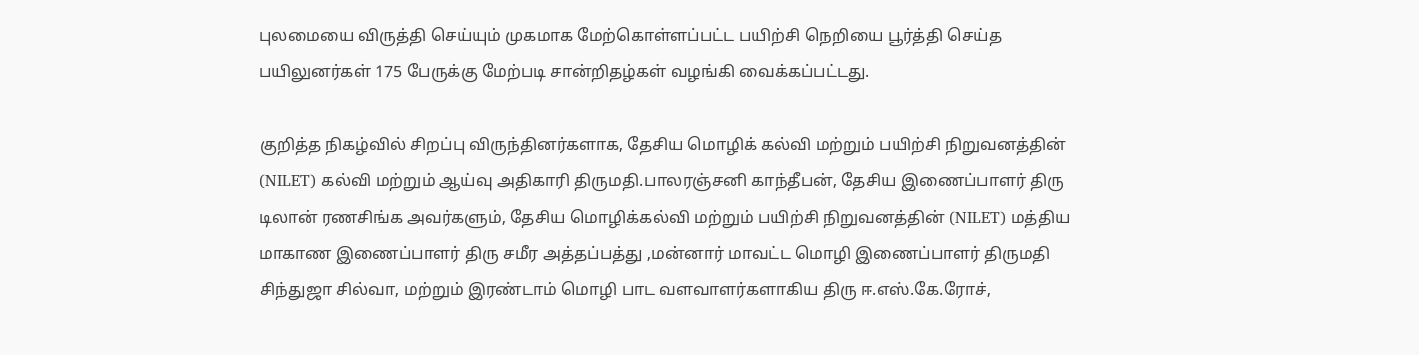புலமையை விருத்தி செய்யும் முகமாக மேற்கொள்ளப்பட்ட பயிற்சி நெறியை பூர்த்தி செய்த பயிலுனர்கள் 175 பேருக்கு மேற்படி சான்றிதழ்கள் வழங்கி வைக்கப்பட்டது.

குறித்த நிகழ்வில் சிறப்பு விருந்தினர்களாக, தேசிய மொழிக் கல்வி மற்றும் பயிற்சி நிறுவனத்தின் (NILET) கல்வி மற்றும் ஆய்வு அதிகாரி திருமதி.பாலரஞ்சனி காந்தீபன், தேசிய இணைப்பாளர் திரு டிலான் ரணசிங்க அவர்களும், தேசிய மொழிக்கல்வி மற்றும் பயிற்சி நிறுவனத்தின் (NILET) மத்திய மாகாண இணைப்பாளர் திரு சமீர அத்தப்பத்து ,மன்னார் மாவட்ட மொழி இணைப்பாளர் திருமதி சிந்துஜா சில்வா, மற்றும் இரண்டாம் மொழி பாட வளவாளர்களாகிய திரு ஈ.எஸ்.கே.ரோச்,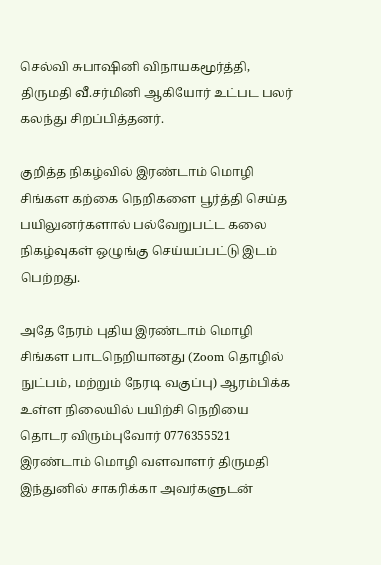செல்வி சுபாஷினி விநாயகமூர்த்தி, திருமதி வீ.சர்மினி ஆகியோர் உட்பட பலர் கலந்து சிறப்பித்தனர்.

குறித்த நிகழ்வில் இரண்டாம் மொழி சிங்கள கற்கை நெறிகளை பூர்த்தி செய்த பயிலுனர்களால் பல்வேறுபட்ட கலை நிகழ்வுகள் ஒழுங்கு செய்யப்பட்டு இடம் பெற்றது.

அதே நேரம் புதிய இரண்டாம் மொழி சிங்கள பாடநெறியானது (Zoom தொழில் நுட்பம், மற்றும் நேரடி வகுப்பு) ஆரம்பிக்க உள்ள நிலையில் பயிற்சி நெறியை தொடர விரும்புவோர் 0776355521 இரண்டாம் மொழி வளவாளர் திருமதி இந்துனில் சாகரிக்கா அவர்களுடன்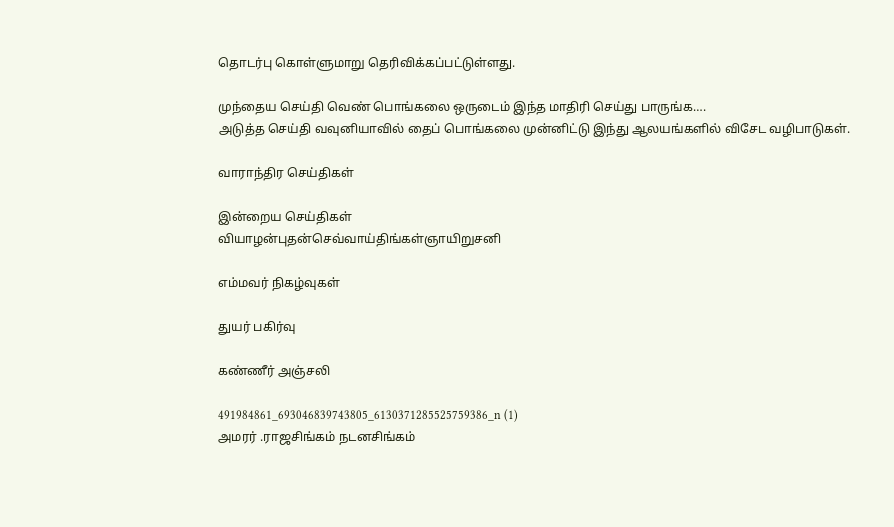தொடர்பு கொள்ளுமாறு தெரிவிக்கப்பட்டுள்ளது.

முந்தைய செய்தி வெண் பொங்கலை ஒருடைம் இந்த மாதிரி செய்து பாருங்க….
அடுத்த செய்தி வவுனியாவில் தைப் பொங்கலை முன்னிட்டு இந்து ஆலயங்களில் விசேட வழிபாடுகள்.

வாராந்திர செய்திகள்

இன்றைய செய்திகள்
வியாழன்புதன்செவ்வாய்திங்கள்ஞாயிறுசனி

எம்மவர் நிகழ்வுகள்

துயர் பகிர்வு

கண்ணீர் அஞ்சலி

491984861_693046839743805_6130371285525759386_n (1)
அமரர் .ராஜசிங்கம் நடனசிங்கம்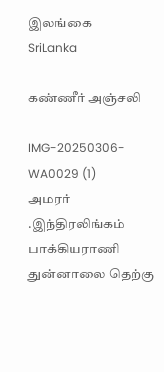இலங்கை
SriLanka

கண்ணீர் அஞ்சலி

IMG-20250306-WA0029 (1)
அமரர் .இந்திரலிங்கம் பாக்கியராணி
துன்னாலை தெற்கு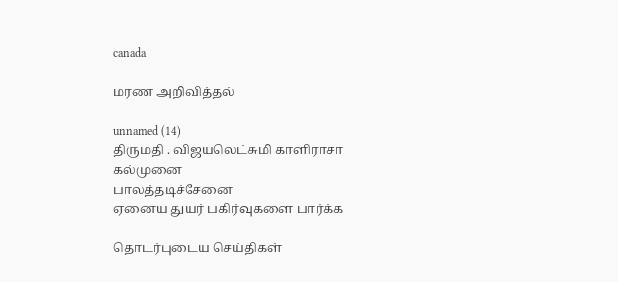canada

மரண அறிவித்தல்

unnamed (14)
திருமதி . விஜயலெட்சுமி காளிராசா
கல்முனை
பாலத்தடிச்சேனை
ஏனைய துயர் பகிர்வுகளை பார்க்க

தொடர்புடைய செய்திகள்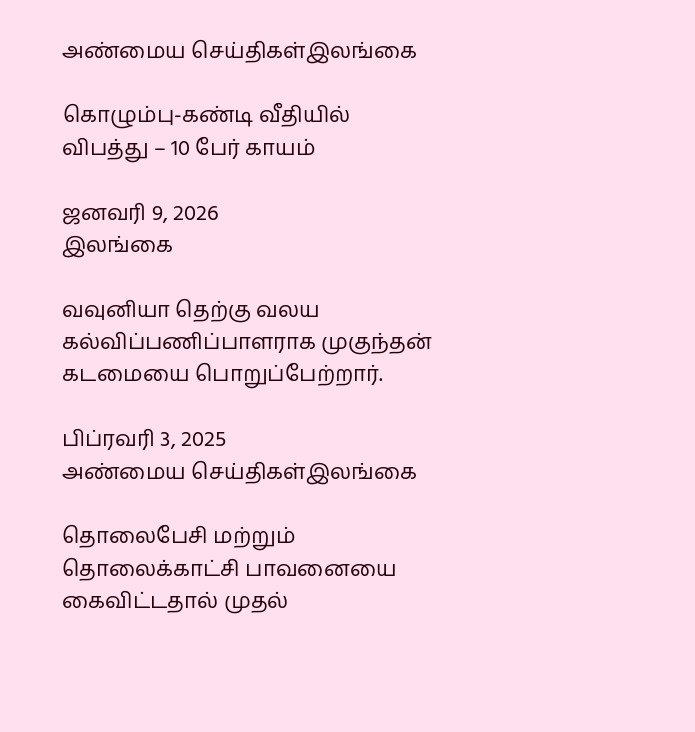அண்மைய செய்திகள்இலங்கை

கொழும்பு-கண்டி வீதியில் விபத்து – 10 பேர் காயம்

ஜனவரி 9, 2026
இலங்கை

வவுனியா தெற்கு வலய கல்விப்பணிப்பாளராக முகுந்தன் கடமையை பொறுப்பேற்றார்.

பிப்ரவரி 3, 2025
அண்மைய செய்திகள்இலங்கை

தொலைபேசி மற்றும் தொலைக்காட்சி பாவனையை கைவிட்டதால் முதல்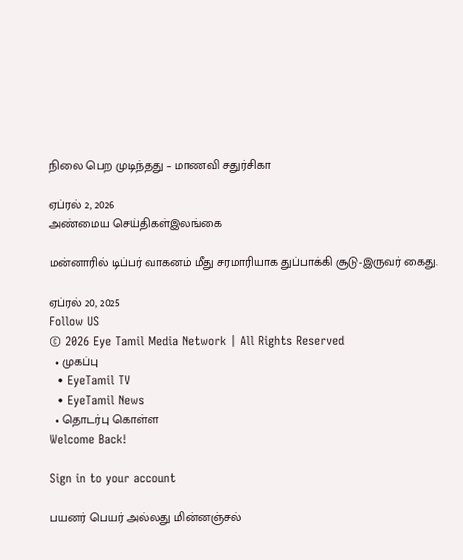நிலை பெற முடிந்தது – மாணவி சதுர்சிகா

ஏப்ரல் 2, 2026
அண்மைய செய்திகள்இலங்கை

மன்னாரில் டிப்பர் வாகனம் மீது சரமாரியாக துப்பாக்கி சூடு-இருவர் கைது.

ஏப்ரல் 20, 2025
Follow US
© 2026 Eye Tamil Media Network | All Rights Reserved
  • முகப்பு
  • EyeTamil TV
  • EyeTamil News
  • தொடர்பு கொள்ள
Welcome Back!

Sign in to your account

பயனர் பெயர் அல்லது மின்னஞ்சல்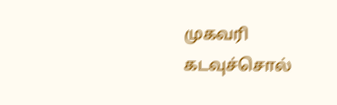முகவரி
கடவுச்சொல்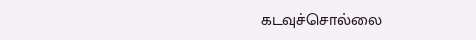கடவுச்சொல்லை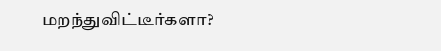மறந்துவிட்டீர்களா?